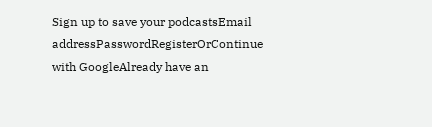Sign up to save your podcastsEmail addressPasswordRegisterOrContinue with GoogleAlready have an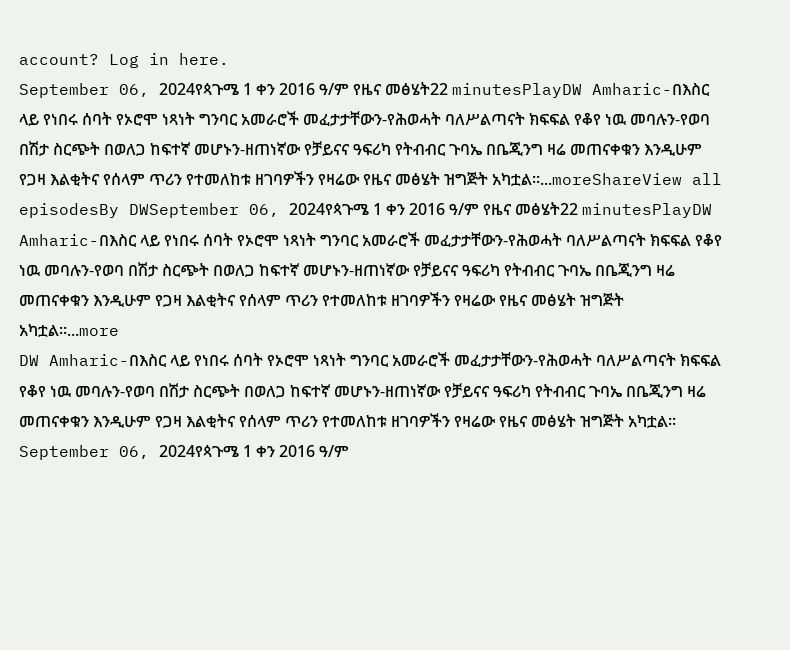account? Log in here.
September 06, 2024የጳጉሜ 1 ቀን 2016 ዓ/ም የዜና መፅሄት22 minutesPlayDW Amharic-በእስር ላይ የነበሩ ሰባት የኦሮሞ ነጻነት ግንባር አመራሮች መፈታታቸውን-የሕወሓት ባለሥልጣናት ክፍፍል የቆየ ነዉ መባሉን-የወባ በሽታ ስርጭት በወለጋ ከፍተኛ መሆኑን-ዘጠነኛው የቻይናና ዓፍሪካ የትብብር ጉባኤ በቤጂንግ ዛሬ መጠናቀቁን እንዲሁም የጋዛ እልቂትና የሰላም ጥሪን የተመለከቱ ዘገባዎችን የዛሬው የዜና መፅሄት ዝግጅት አካቷል።...moreShareView all episodesBy DWSeptember 06, 2024የጳጉሜ 1 ቀን 2016 ዓ/ም የዜና መፅሄት22 minutesPlayDW Amharic-በእስር ላይ የነበሩ ሰባት የኦሮሞ ነጻነት ግንባር አመራሮች መፈታታቸውን-የሕወሓት ባለሥልጣናት ክፍፍል የቆየ ነዉ መባሉን-የወባ በሽታ ስርጭት በወለጋ ከፍተኛ መሆኑን-ዘጠነኛው የቻይናና ዓፍሪካ የትብብር ጉባኤ በቤጂንግ ዛሬ መጠናቀቁን እንዲሁም የጋዛ እልቂትና የሰላም ጥሪን የተመለከቱ ዘገባዎችን የዛሬው የዜና መፅሄት ዝግጅት አካቷል።...more
DW Amharic-በእስር ላይ የነበሩ ሰባት የኦሮሞ ነጻነት ግንባር አመራሮች መፈታታቸውን-የሕወሓት ባለሥልጣናት ክፍፍል የቆየ ነዉ መባሉን-የወባ በሽታ ስርጭት በወለጋ ከፍተኛ መሆኑን-ዘጠነኛው የቻይናና ዓፍሪካ የትብብር ጉባኤ በቤጂንግ ዛሬ መጠናቀቁን እንዲሁም የጋዛ እልቂትና የሰላም ጥሪን የተመለከቱ ዘገባዎችን የዛሬው የዜና መፅሄት ዝግጅት አካቷል።
September 06, 2024የጳጉሜ 1 ቀን 2016 ዓ/ም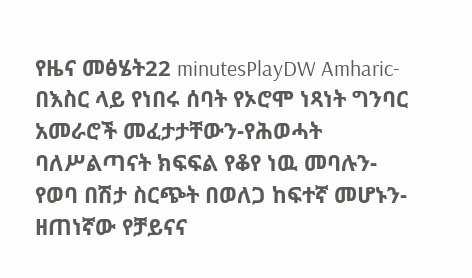የዜና መፅሄት22 minutesPlayDW Amharic-በእስር ላይ የነበሩ ሰባት የኦሮሞ ነጻነት ግንባር አመራሮች መፈታታቸውን-የሕወሓት ባለሥልጣናት ክፍፍል የቆየ ነዉ መባሉን-የወባ በሽታ ስርጭት በወለጋ ከፍተኛ መሆኑን-ዘጠነኛው የቻይናና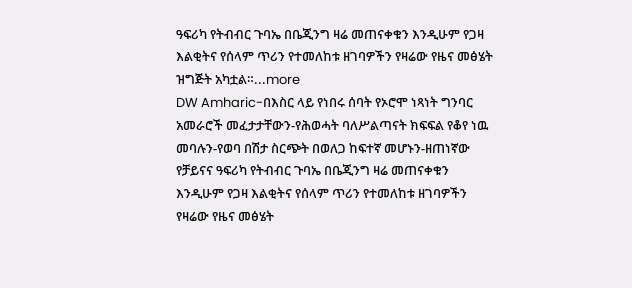ዓፍሪካ የትብብር ጉባኤ በቤጂንግ ዛሬ መጠናቀቁን እንዲሁም የጋዛ እልቂትና የሰላም ጥሪን የተመለከቱ ዘገባዎችን የዛሬው የዜና መፅሄት ዝግጅት አካቷል።...more
DW Amharic-በእስር ላይ የነበሩ ሰባት የኦሮሞ ነጻነት ግንባር አመራሮች መፈታታቸውን-የሕወሓት ባለሥልጣናት ክፍፍል የቆየ ነዉ መባሉን-የወባ በሽታ ስርጭት በወለጋ ከፍተኛ መሆኑን-ዘጠነኛው የቻይናና ዓፍሪካ የትብብር ጉባኤ በቤጂንግ ዛሬ መጠናቀቁን እንዲሁም የጋዛ እልቂትና የሰላም ጥሪን የተመለከቱ ዘገባዎችን የዛሬው የዜና መፅሄት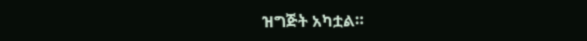ዝግጅት አካቷል።